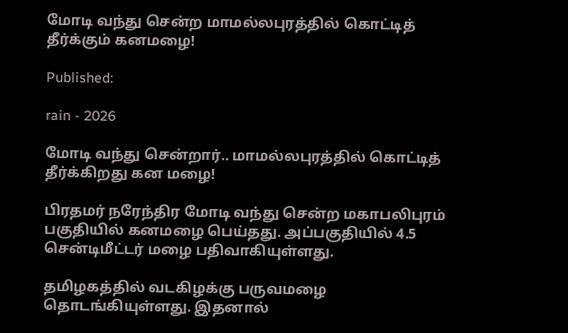மோடி வந்து சென்ற மாமல்லபுரத்தில் கொட்டித் தீர்க்கும் கனமழை!

Published:

rain - 2026

மோடி வந்து சென்றார்.. மாமல்லபுரத்தில் கொட்டித் தீர்க்கிறது கன மழை!

பிரதமர் நரேந்திர மோடி வந்து சென்ற மகாபலிபுரம் பகுதியில் கனமழை பெய்தது. அப்பகுதியில் 4.5 சென்டிமீட்டர் மழை பதிவாகியுள்ளது.

தமிழகத்தில் வடகிழக்கு பருவமழை தொடங்கியுள்ளது. இதனால்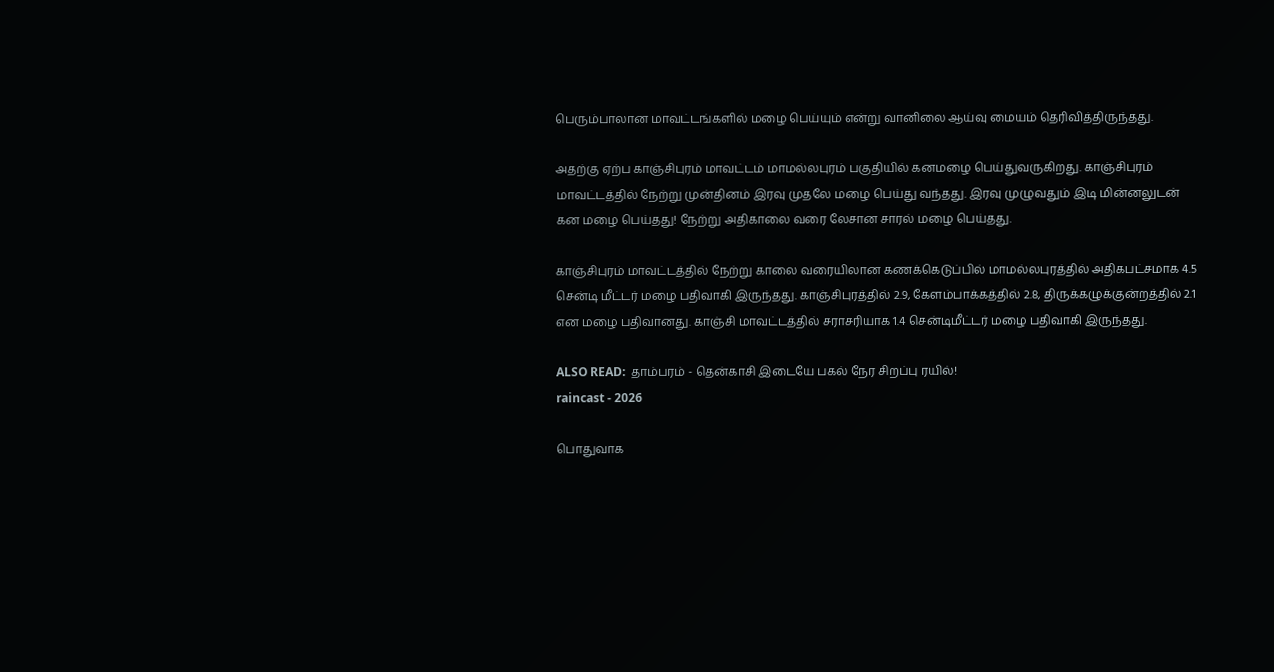பெரும்பாலான மாவட்டங்களில் மழை பெய்யும் என்று வானிலை ஆய்வு மையம் தெரிவித்திருந்தது.

அதற்கு ஏற்ப காஞ்சிபுரம் மாவட்டம் மாமல்லபுரம் பகுதியில் கனமழை பெய்துவருகிறது. காஞ்சிபுரம் மாவட்டத்தில் நேற்று முன்தினம் இரவு முதலே மழை பெய்து வந்தது. இரவு முழுவதும் இடி மின்னலுடன் கன மழை பெய்தது! நேற்று அதிகாலை வரை லேசான சாரல் மழை பெய்தது.

காஞ்சிபுரம் மாவட்டத்தில் நேற்று காலை வரையிலான கணக்கெடுப்பில் மாமல்லபுரத்தில் அதிகபட்சமாக 4.5 சென்டி மீட்டர் மழை பதிவாகி இருந்தது. காஞ்சிபுரத்தில் 2.9, கேளம்பாக்கத்தில் 2.8, திருக்கழுக்குன்றத்தில் 2.1 என மழை பதிவானது. காஞ்சி மாவட்டத்தில் சராசரியாக 1.4 சென்டிமீட்டர் மழை பதிவாகி இருந்தது.

ALSO READ:  தாம்பரம் - தென்காசி இடையே பகல் நேர சிறப்பு ரயில்!
raincast - 2026

பொதுவாக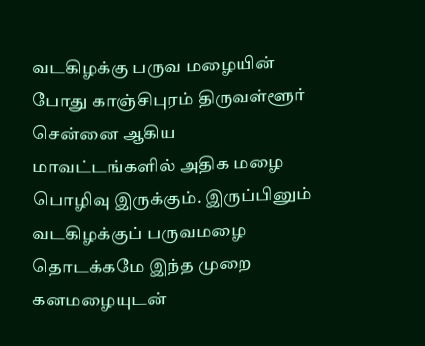வடகிழக்கு பருவ மழையின் போது காஞ்சிபுரம் திருவள்ளூர் சென்னை ஆகிய மாவட்டங்களில் அதிக மழை பொழிவு இருக்கும். இருப்பினும் வடகிழக்குப் பருவமழை தொடக்கமே இந்த முறை கனமழையுடன்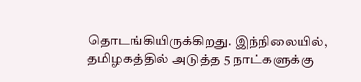தொடங்கியிருக்கிறது. இந்நிலையில், தமிழகத்தில் அடுத்த 5 நாட்களுக்கு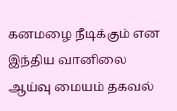கனமழை நீடிக்கும் என இந்திய வானிலை ஆய்வு மையம் தகவல்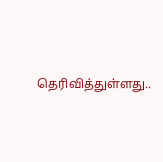தெரிவித்துள்ளது..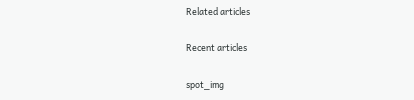Related articles

Recent articles

spot_img